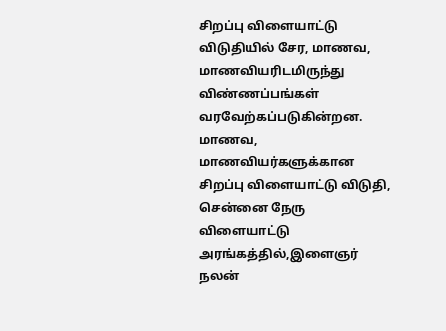சிறப்பு விளையாட்டு விடுதியில் சேர, மாணவ, மாணவியரிடமிருந்து விண்ணப்பங்கள் வரவேற்கப்படுகின்றன. மாணவ, மாணவியர்களுக்கான சிறப்பு விளையாட்டு விடுதி, சென்னை நேரு விளையாட்டு அரங்கத்தில்,இளைஞர் நலன்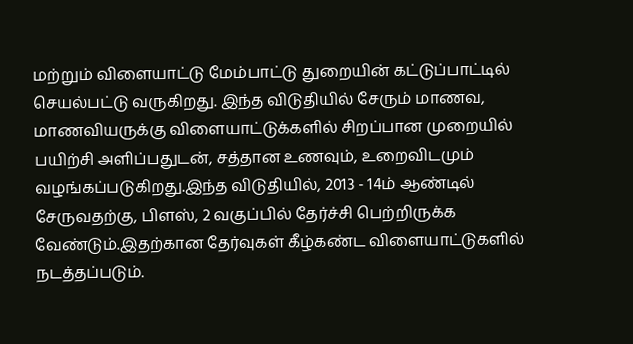மற்றும் விளையாட்டு மேம்பாட்டு துறையின் கட்டுப்பாட்டில் செயல்பட்டு வருகிறது. இந்த விடுதியில் சேரும் மாணவ, மாணவியருக்கு விளையாட்டுக்களில் சிறப்பான முறையில் பயிற்சி அளிப்பதுடன், சத்தான உணவும், உறைவிடமும்
வழங்கப்படுகிறது.இந்த விடுதியில், 2013 - 14ம் ஆண்டில் சேருவதற்கு, பிளஸ், 2 வகுப்பில் தேர்ச்சி பெற்றிருக்க வேண்டும்.இதற்கான தேர்வுகள் கீழ்கண்ட விளையாட்டுகளில் நடத்தப்படும்.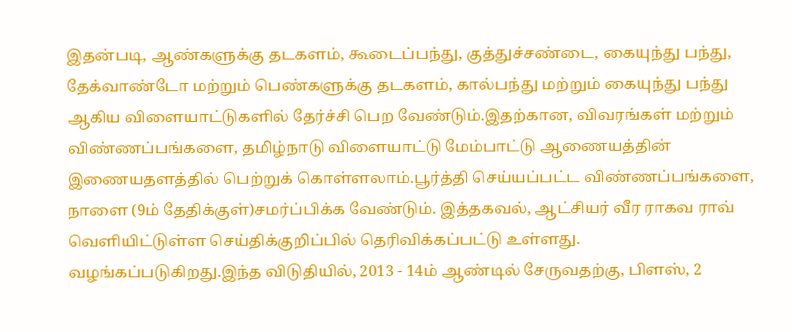இதன்படி, ஆண்களுக்கு தடகளம், கூடைப்பந்து, குத்துச்சண்டை, கையுந்து பந்து, தேக்வாண்டோ மற்றும் பெண்களுக்கு தடகளம், கால்பந்து மற்றும் கையுந்து பந்து ஆகிய விளையாட்டுகளில் தேர்ச்சி பெற வேண்டும்.இதற்கான, விவரங்கள் மற்றும் விண்ணப்பங்களை, தமிழ்நாடு விளையாட்டு மேம்பாட்டு ஆணையத்தின் இணையதளத்தில் பெற்றுக் கொள்ளலாம்.பூர்த்தி செய்யப்பட்ட விண்ணப்பங்களை, நாளை (9ம் தேதிக்குள்)சமர்ப்பிக்க வேண்டும். இத்தகவல், ஆட்சியர் வீர ராகவ ராவ் வெளியிட்டுள்ள செய்திக்குறிப்பில் தெரிவிக்கப்பட்டு உள்ளது.
வழங்கப்படுகிறது.இந்த விடுதியில், 2013 - 14ம் ஆண்டில் சேருவதற்கு, பிளஸ், 2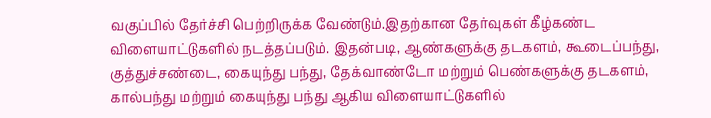வகுப்பில் தேர்ச்சி பெற்றிருக்க வேண்டும்.இதற்கான தேர்வுகள் கீழ்கண்ட விளையாட்டுகளில் நடத்தப்படும். இதன்படி, ஆண்களுக்கு தடகளம், கூடைப்பந்து, குத்துச்சண்டை, கையுந்து பந்து, தேக்வாண்டோ மற்றும் பெண்களுக்கு தடகளம், கால்பந்து மற்றும் கையுந்து பந்து ஆகிய விளையாட்டுகளில்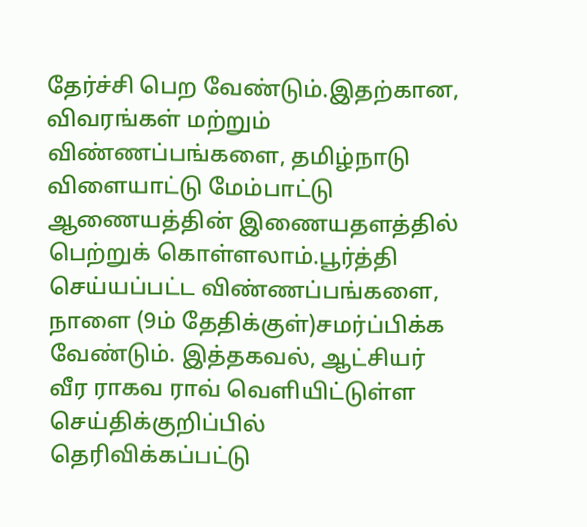தேர்ச்சி பெற வேண்டும்.இதற்கான, விவரங்கள் மற்றும் விண்ணப்பங்களை, தமிழ்நாடு விளையாட்டு மேம்பாட்டு ஆணையத்தின் இணையதளத்தில் பெற்றுக் கொள்ளலாம்.பூர்த்தி செய்யப்பட்ட விண்ணப்பங்களை, நாளை (9ம் தேதிக்குள்)சமர்ப்பிக்க வேண்டும். இத்தகவல், ஆட்சியர் வீர ராகவ ராவ் வெளியிட்டுள்ள செய்திக்குறிப்பில் தெரிவிக்கப்பட்டு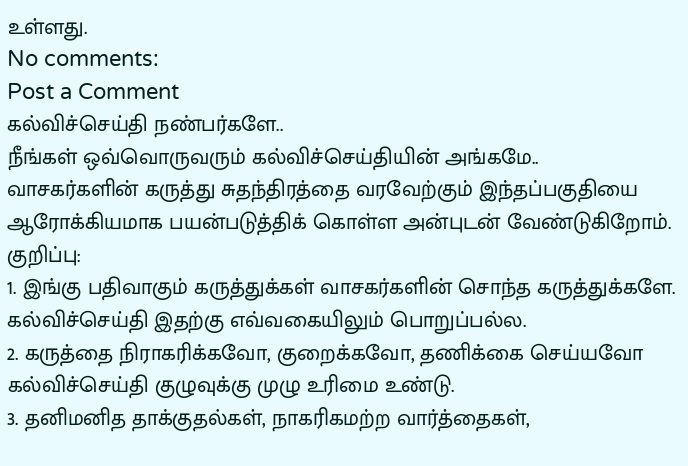உள்ளது.
No comments:
Post a Comment
கல்விச்செய்தி நண்பர்களே..
நீங்கள் ஒவ்வொருவரும் கல்விச்செய்தியின் அங்கமே..
வாசகர்களின் கருத்து சுதந்திரத்தை வரவேற்கும் இந்தப்பகுதியை ஆரோக்கியமாக பயன்படுத்திக் கொள்ள அன்புடன் வேண்டுகிறோம்.
குறிப்பு:
1. இங்கு பதிவாகும் கருத்துக்கள் வாசகர்களின் சொந்த கருத்துக்களே. கல்விச்செய்தி இதற்கு எவ்வகையிலும் பொறுப்பல்ல.
2. கருத்தை நிராகரிக்கவோ, குறைக்கவோ, தணிக்கை செய்யவோ கல்விச்செய்தி குழுவுக்கு முழு உரிமை உண்டு.
3. தனிமனித தாக்குதல்கள், நாகரிகமற்ற வார்த்தைகள்,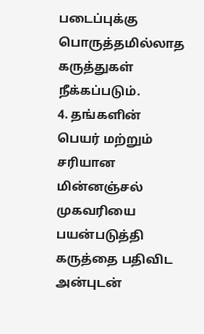படைப்புக்கு பொருத்தமில்லாத கருத்துகள் நீக்கப்படும்.
4. தங்களின் பெயர் மற்றும் சரியான மின்னஞ்சல் முகவரியை பயன்படுத்தி கருத்தை பதிவிட அன்புடன்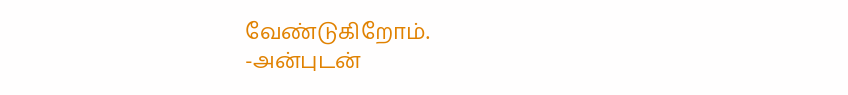வேண்டுகிறோம்.
-அன்புடன்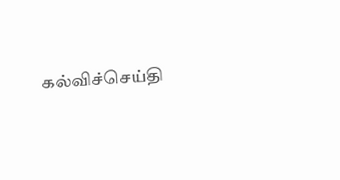கல்விச்செய்தி